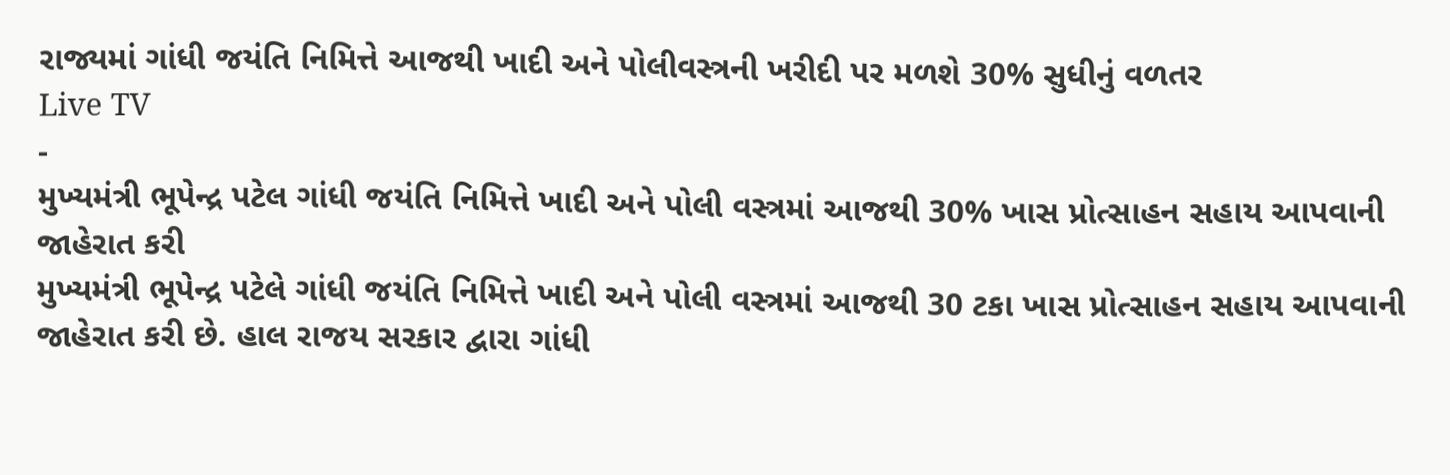રાજ્યમાં ગાંધી જયંતિ નિમિત્તે આજથી ખાદી અને પોલીવસ્ત્રની ખરીદી પર મળશે 30% સુધીનું વળતર
Live TV
-
મુખ્યમંત્રી ભૂપેન્દ્ર પટેલ ગાંધી જયંતિ નિમિત્તે ખાદી અને પોલી વસ્ત્રમાં આજથી 30% ખાસ પ્રોત્સાહન સહાય આપવાની જાહેરાત કરી
મુખ્યમંત્રી ભૂપેન્દ્ર પટેલે ગાંધી જયંતિ નિમિત્તે ખાદી અને પોલી વસ્ત્રમાં આજથી 30 ટકા ખાસ પ્રોત્સાહન સહાય આપવાની જાહેરાત કરી છે. હાલ રાજય સરકાર દ્વારા ગાંધી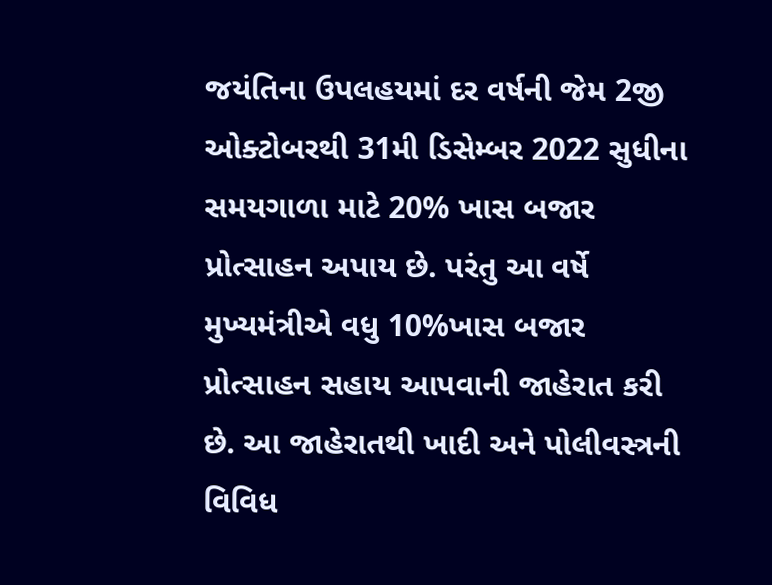જયંતિના ઉપલહયમાં દર વર્ષની જેમ 2જી ઓક્ટોબરથી 31મી ડિસેમ્બર 2022 સુધીના સમયગાળા માટે 20% ખાસ બજાર પ્રોત્સાહન અપાય છે. પરંતુ આ વર્ષે મુખ્યમંત્રીએ વધુ 10%ખાસ બજાર પ્રોત્સાહન સહાય આપવાની જાહેરાત કરી છે. આ જાહેરાતથી ખાદી અને પોલીવસ્ત્રની વિવિધ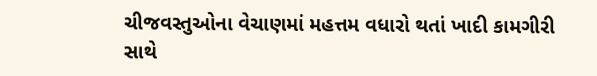ચીજવસ્તુઓના વેચાણમાં મહત્તમ વધારો થતાં ખાદી કામગીરી સાથે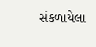સંકળાયેલા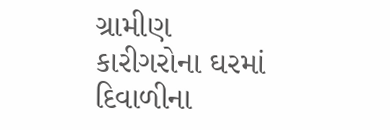ગ્રામીણ કારીગરોના ઘરમાં દિવાળીના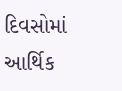દિવસોમાં આર્થિક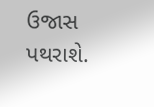ઉજાસ પથરાશે.